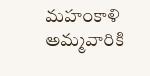మహంకాళి అమ్మవారికి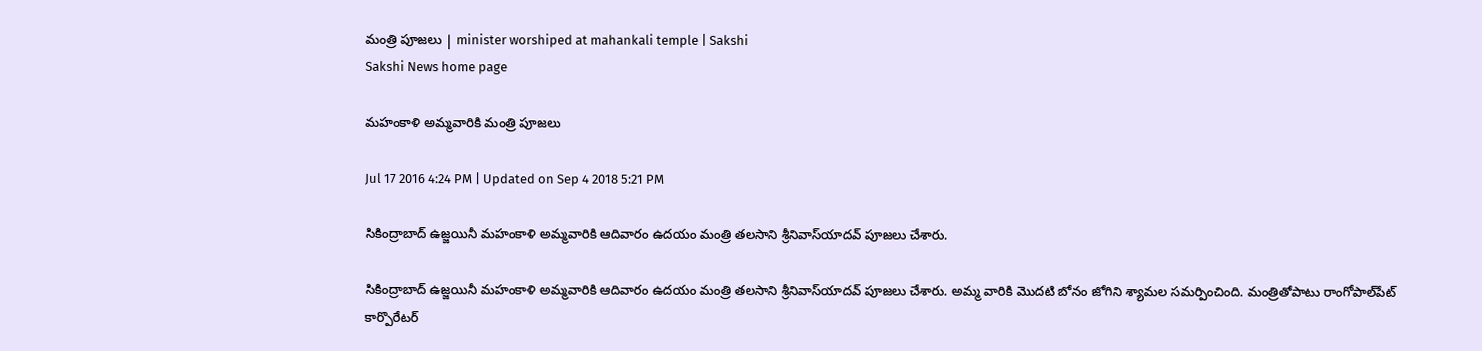మంత్రి పూజలు | minister worshiped at mahankali temple | Sakshi
Sakshi News home page

మహంకాళి అమ్మవారికి మంత్రి పూజలు

Jul 17 2016 4:24 PM | Updated on Sep 4 2018 5:21 PM

సికింద్రాబాద్ ఉజ్జయినీ మహంకాళి అమ్మవారికి ఆదివారం ఉదయం మంత్రి తలసాని శ్రీనివాస్‌యాదవ్ పూజలు చేశారు.

సికింద్రాబాద్ ఉజ్జయినీ మహంకాళి అమ్మవారికి ఆదివారం ఉదయం మంత్రి తలసాని శ్రీనివాస్‌యాదవ్ పూజలు చేశారు. అమ్మ వారికి మొదటి బోనం జోగిని శ్యామల సమర్పించింది. మంత్రితోపాటు రాంగోపాల్‌పేట్ కార్పొరేటర్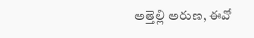అత్తెల్లి అరుణ, ఈవో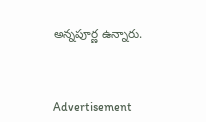అన్నపూర్ణ ఉన్నారు.



Advertisement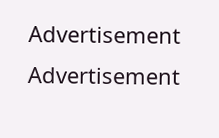Advertisement
Advertisement